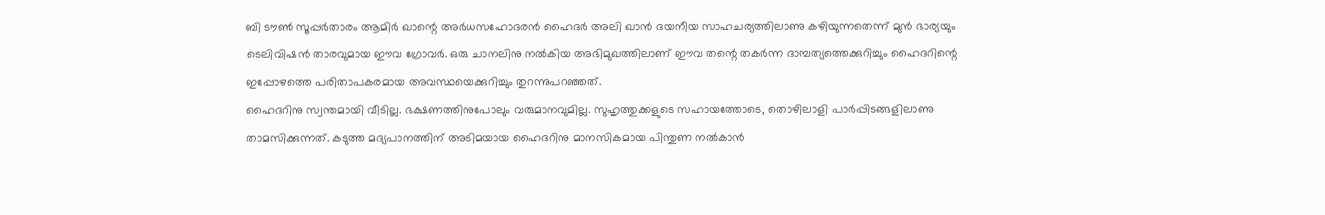ബി ടൗൺ സൂപ്പർതാരം ആമിർ ഖാന്റെ അർധസഹോദരൻ ഹൈദർ അലി ഖാൻ ദയനീയ സാഹചര്യത്തിലാണു കഴിയുന്നതെന്ന് മുൻ ഭാര്യയും ടെലിവിഷൻ താരവുമായ ഈവ ഗ്രോവർ. ഒരു ചാനലിനു നൽകിയ അഭിമുഖത്തിലാണ് ഈവ തന്റെ തകർന്ന ദാമ്പത്യത്തെക്കുറിച്ചും ഹൈദറിന്റെ ഇപ്പോഴത്തെ പരിതാപകരമായ അവസ്ഥയെക്കുറിച്ചും തുറന്നുപറഞ്ഞത്.
ഹൈദറിനു സ്വന്തമായി വീടില്ല. ഭക്ഷണത്തിനുപോലും വരുമാനവുമില്ല. സുഹൃത്തുക്കളുടെ സഹായത്തോടെ, തൊഴിലാളി പാർപ്പിടങ്ങളിലാണു താമസിക്കുന്നത്. കടുത്ത മദ്യപാനത്തിന് അടിമയായ ഹൈദറിനു മാനസികമായ പിന്തുണ നൽകാൻ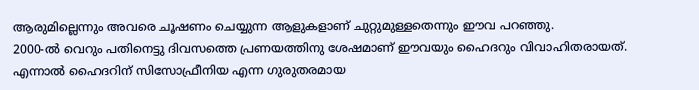ആരുമില്ലെന്നും അവരെ ചൂഷണം ചെയ്യുന്ന ആളുകളാണ് ചുറ്റുമുള്ളതെന്നും ഈവ പറഞ്ഞു.
2000-ൽ വെറും പതിനെട്ടു ദിവസത്തെ പ്രണയത്തിനു ശേഷമാണ് ഈവയും ഹൈദറും വിവാഹിതരായത്. എന്നാൽ ഹൈദറിന് സിസോഫ്രീനിയ എന്ന ഗുരുതരമായ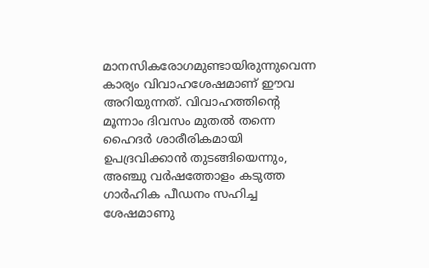മാനസികരോഗമുണ്ടായിരുന്നുവെന്ന കാര്യം വിവാഹശേഷമാണ് ഈവ അറിയുന്നത്. വിവാഹത്തിന്റെ മൂന്നാം ദിവസം മുതൽ തന്നെ ഹൈദർ ശാരീരികമായി ഉപദ്രവിക്കാൻ തുടങ്ങിയെന്നും, അഞ്ചു വർഷത്തോളം കടുത്ത ഗാർഹിക പീഡനം സഹിച്ച ശേഷമാണു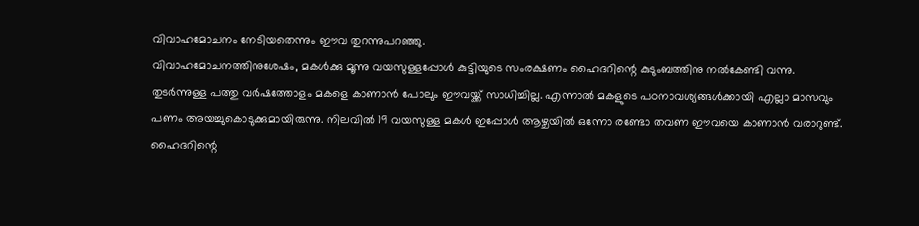വിവാഹമോചനം നേടിയതെന്നും ഈവ തുറന്നുപറഞ്ഞു.
വിവാഹമോചനത്തിനുശേഷം, മകൾക്കു മൂന്നു വയസുള്ളപ്പോൾ കുട്ടിയുടെ സംരക്ഷണം ഹൈദറിന്റെ കുടുംബത്തിനു നൽകേണ്ടി വന്നു. തുടർന്നുള്ള പത്തു വർഷത്തോളം മകളെ കാണാൻ പോലും ഈവയ്ക്ക് സാധിച്ചില്ല. എന്നാൽ മകളുടെ പഠനാവശ്യങ്ങൾക്കായി എല്ലാ മാസവും പണം അയച്ചുകൊടുക്കുമായിരുന്നു. നിലവിൽ 19 വയസുള്ള മകൾ ഇപ്പോൾ ആഴ്ചയിൽ ഒന്നോ രണ്ടോ തവണ ഈവയെ കാണാൻ വരാറുണ്ട്.
ഹൈദറിന്റെ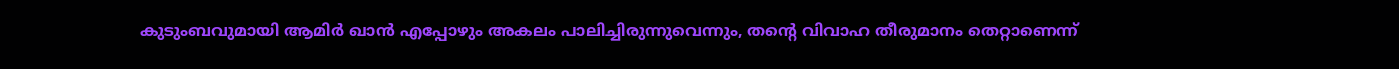കുടുംബവുമായി ആമിർ ഖാൻ എപ്പോഴും അകലം പാലിച്ചിരുന്നുവെന്നും, തന്റെ വിവാഹ തീരുമാനം തെറ്റാണെന്ന്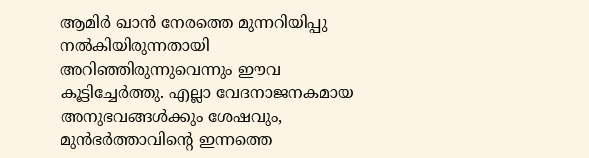ആമിർ ഖാൻ നേരത്തെ മുന്നറിയിപ്പു നൽകിയിരുന്നതായി അറിഞ്ഞിരുന്നുവെന്നും ഈവ കൂട്ടിച്ചേർത്തു. എല്ലാ വേദനാജനകമായ അനുഭവങ്ങൾക്കും ശേഷവും, മുൻഭർത്താവിന്റെ ഇന്നത്തെ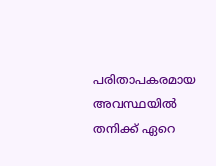പരിതാപകരമായ അവസ്ഥയിൽ തനിക്ക് ഏറെ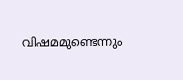വിഷമമുണ്ടെന്നും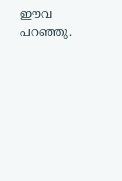ഈവ പറഞ്ഞു.